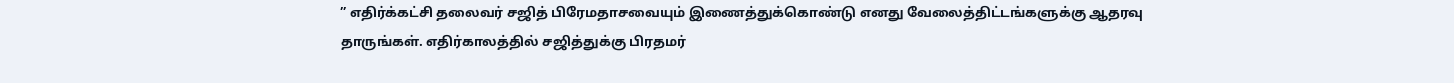” எதிர்க்கட்சி தலைவர் சஜித் பிரேமதாசவையும் இணைத்துக்கொண்டு எனது வேலைத்திட்டங்களுக்கு ஆதரவு தாருங்கள். எதிர்காலத்தில் சஜித்துக்கு பிரதமர்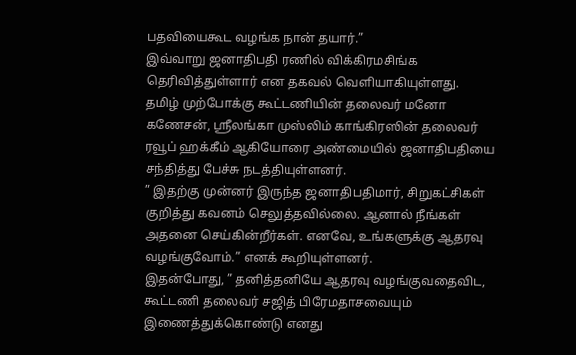பதவியைகூட வழங்க நான் தயார்.”
இவ்வாறு ஜனாதிபதி ரணில் விக்கிரமசிங்க தெரிவித்துள்ளார் என தகவல் வெளியாகியுள்ளது.
தமிழ் முற்போக்கு கூட்டணியின் தலைவர் மனோ கணேசன், ஶ்ரீலங்கா முஸ்லிம் காங்கிரஸின் தலைவர் ரவூப் ஹக்கீம் ஆகியோரை அண்மையில் ஜனாதிபதியை சந்தித்து பேச்சு நடத்தியுள்ளனர்.
” இதற்கு முன்னர் இருந்த ஜனாதிபதிமார், சிறுகட்சிகள் குறித்து கவனம் செலுத்தவில்லை. ஆனால் நீங்கள் அதனை செய்கின்றீர்கள். எனவே, உங்களுக்கு ஆதரவு வழங்குவோம்.” எனக் கூறியுள்ளனர்.
இதன்போது, ” தனித்தனியே ஆதரவு வழங்குவதைவிட, கூட்டணி தலைவர் சஜித் பிரேமதாசவையும் இணைத்துக்கொண்டு எனது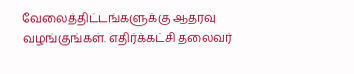வேலைத்திட்டங்களுக்கு ஆதரவு வழங்குங்கள். எதிர்க்கட்சி தலைவர்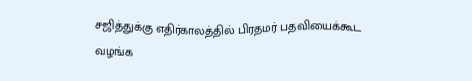சஜித்துக்கு எதிர்காலத்தில் பிரதமர் பதவியைக்கூட வழங்க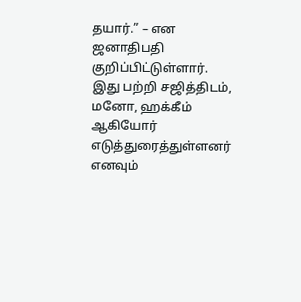தயார்.” – என ஜனாதிபதி குறிப்பிட்டுள்ளார்.
இது பற்றி சஜித்திடம், மனோ, ஹக்கீம் ஆகியோர் எடுத்துரைத்துள்ளனர் எனவும்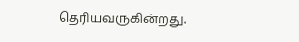தெரியவருகின்றது.